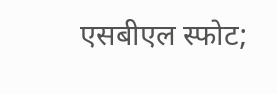एसबीएल स्फोट;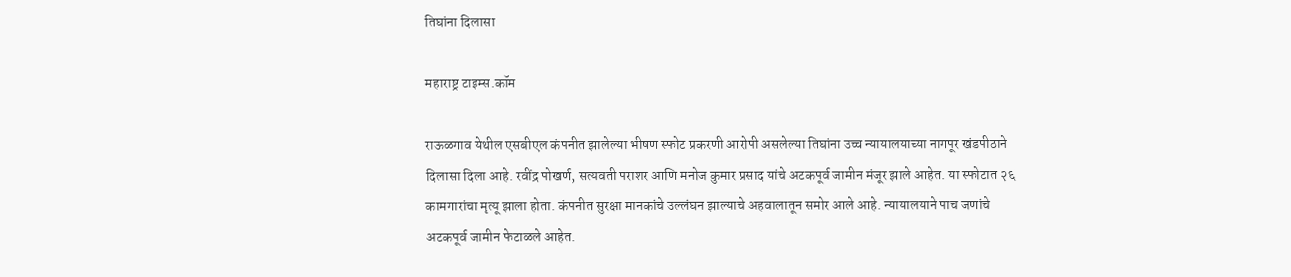तिघांना दिलासा

महाराष्ट्र टाइम्स.कॉम

राऊळगाव येथील एसबीएल कंपनीत झालेल्या भीषण स्फोट प्रकरणी आरोपी असलेल्या तिघांना उच्च न्यायालयाच्या नागपूर खंडपीठाने दिलासा दिला आहे. रवींद्र पोखर्ण, सत्यवती पराशर आणि मनोज कुमार प्रसाद यांचे अटकपूर्व जामीन मंजूर झाले आहेत. या स्फोटात २६ कामगारांचा मृत्यू झाला होता. कंपनीत सुरक्षा मानकांचे उल्लंघन झाल्याचे अहवालातून समोर आले आहे. न्यायालयाने पाच जणांचे अटकपूर्व जामीन फेटाळले आहेत.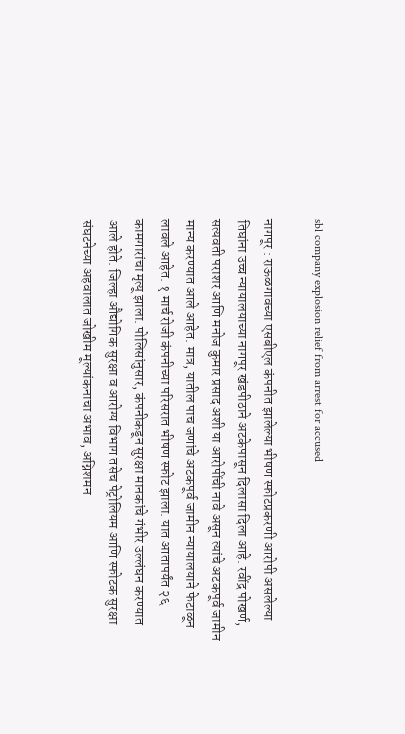sbl company explosion relief from arrest for accused

नागपूर : राऊळगावच्या एसबीएल कंपनीत झालेल्या भीषण स्फोटप्रकरणी आरोपी असलेल्या तिघांना उच्च न्यायालयाच्या नागपूर खंडपीठाने अटकेपासून दिलासा दिला आहे. रवींद्र पोखर्ण, सत्यवती पराशर आणि मनोज कुमार प्रसाद अशी या आरोपींची नावे असून त्यांचे अटकपूर्व जामीन मान्य करण्यात आले आहेत. मात्र, यातील पाच जणांचे अटकपूर्व जामीन न्यायालयाने फेटाळून लावले आहेत. १ मार्च रोजी कंपनीच्या परिसरात भीषण स्फोट झाला. यात आतापर्यंत २६ कामगारांचा मृत्यू झाला. पोलिसांनुसार, कंपनीकडून सुरक्षा मानकांचे गंभीर उल्लंघन करण्यात आले होते. जिल्हा औद्योगिक सुरक्षा व आरोग्य विभाग तसेच पेट्रोलियम आणि स्फोटक सुरक्षा संघटनेच्या अहवालात जोखीम मूल्यांकनाचा अभाव, अग्निशमन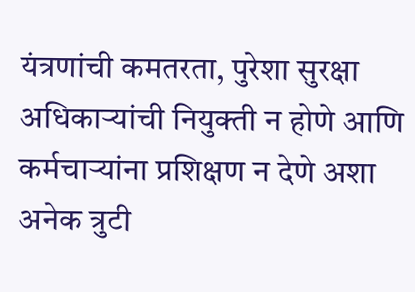यंत्रणांची कमतरता, पुरेशा सुरक्षा अधिकाऱ्यांची नियुक्ती न होणे आणि कर्मचाऱ्यांना प्रशिक्षण न देणे अशा अनेक त्रुटी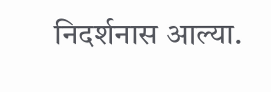निदर्शनास आल्या.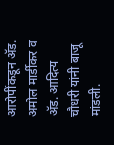आरोपींकडून ॲड. अमोल मार्डीकर व ॲड. आदित्य चौधरी यांनी बाजू मांडली.